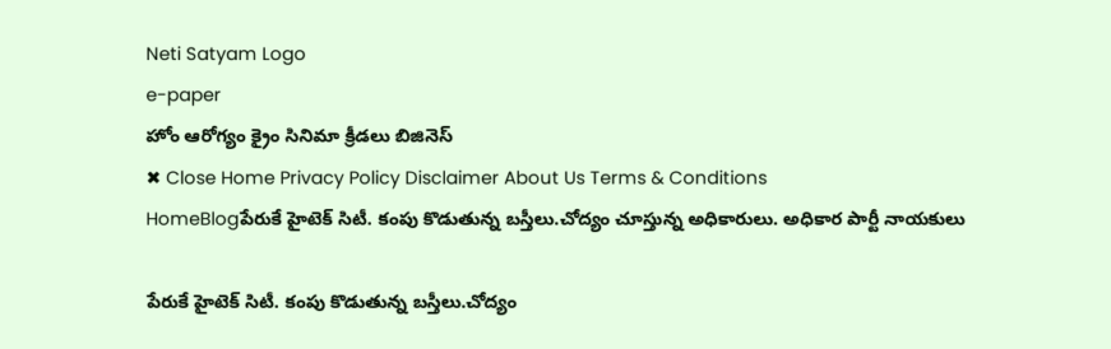Neti Satyam Logo
e-paper
హోం ఆరోగ్యం క్రైం సినిమా క్రీడలు బిజినెస్
✖ Close Home Privacy Policy Disclaimer About Us Terms & Conditions
HomeBlogపేరుకే హైటెక్ సిటీ. కంపు కొడుతున్న బస్తీలు.చోద్యం చూస్తున్న అధికారులు. అధికార పార్టీ నాయకులు

పేరుకే హైటెక్ సిటీ. కంపు కొడుతున్న బస్తీలు.చోద్యం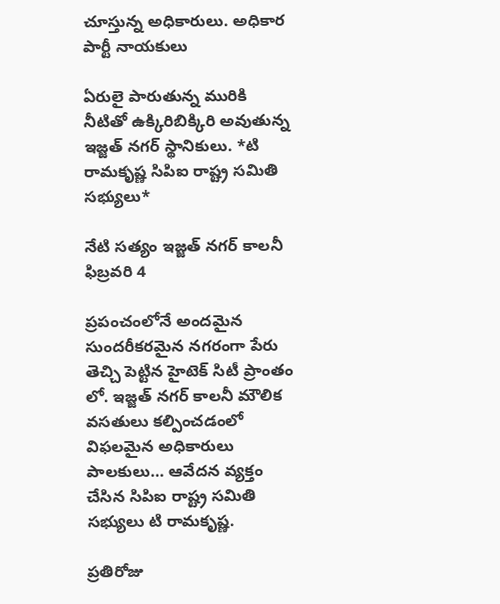చూస్తున్న అధికారులు. అధికార పార్టీ నాయకులు

ఏరులై పారుతున్న మురికి నీటితో ఉక్కిరిబిక్కిరి అవుతున్న ఇజ్జత్ నగర్ స్థానికులు. *టి రామకృష్ణ సిపిఐ రాష్ట్ర సమితి సభ్యులు*

నేటి సత్యం ఇజ్జత్ నగర్ కాలనీ ఫిబ్రవరి 4

ప్రపంచంలోనే అందమైన సుందరీకరమైన నగరంగా పేరు తెచ్చి పెట్టిన హైటెక్ సిటీ ప్రాంతం లో. ఇజ్జత్ నగర్ కాలనీ మౌలిక వసతులు కల్పించడంలో విఫలమైన అధికారులు పాలకులు… ఆవేదన వ్యక్తం చేసిన సిపిఐ రాష్ట్ర సమితి సభ్యులు టి రామకృష్ణ.

ప్రతిరోజు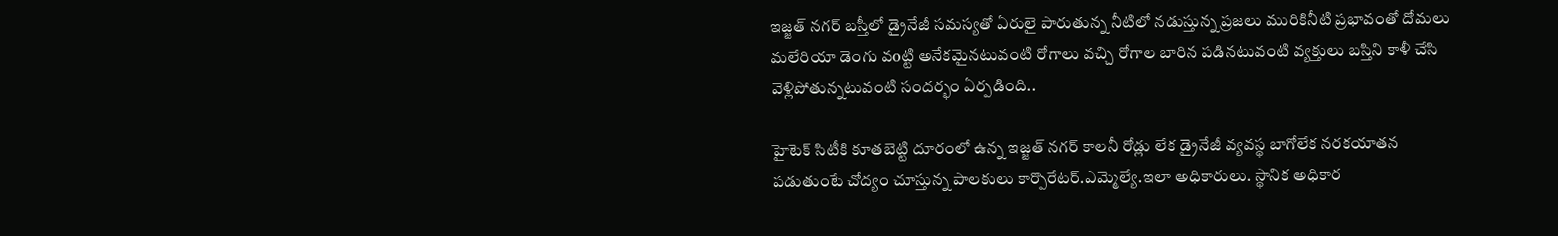ఇజ్జత్ నగర్ బస్తీలో డ్రైనేజీ సమస్యతో ఏరులై పారుతున్న నీటిలో నడుస్తున్న ప్రజలు మురికినీటి ప్రభావంతో దోమలు మలేరియా డెంగు వoట్టి అనేకమైనటువంటి రోగాలు వచ్చి రోగాల బారిన పడినటువంటి వ్యక్తులు బస్తిని కాళీ చేసి వెళ్లిపోతున్నటువంటి సందర్భం ఏర్పడింది..

హైటెక్ సిటీకి కూతబెట్టి దూరంలో ఉన్న ఇజ్జత్ నగర్ కాలనీ రోడ్లు లేక డ్రైనేజీ వ్యవస్థ బాగోలేక నరకయాతన పడుతుంటే చోద్యం చూస్తున్న పాలకులు కార్పొరేటర్.ఎమ్మెల్యే.ఇలా అధికారులు. స్థానిక అధికార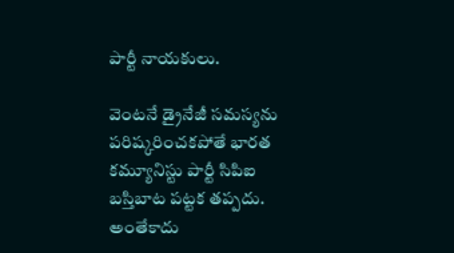పార్టీ నాయకులు.

వెంటనే డ్రైనేజీ సమస్యను పరిష్కరించకపోతే భారత కమ్యూనిస్టు పార్టీ సిపిఐ బస్తిబాట పట్టక తప్పదు. అంతేకాదు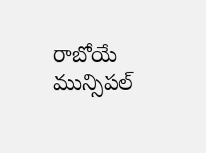రాబోయే మున్సిపల్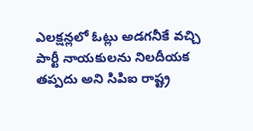ఎలక్షన్లలో ఓట్లు అడగనీకే వచ్చి పార్టీ నాయకులను నిలదీయక తప్పదు అని సిపిఐ రాష్ట్ర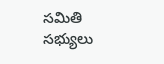సమితి సభ్యులు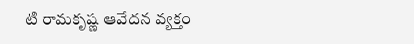టి రామకృష్ణ ఆవేదన వ్యక్తం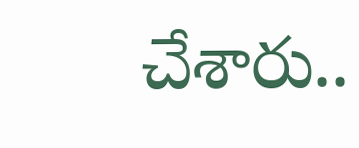చేశారు..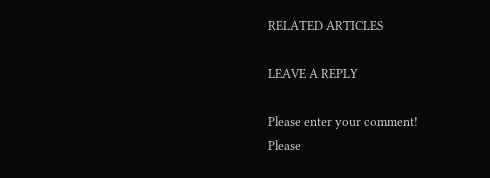RELATED ARTICLES

LEAVE A REPLY

Please enter your comment!
Please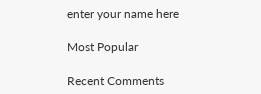enter your name here

Most Popular

Recent Comments